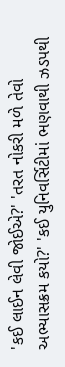'કઈ લાઈન લેવી જોઈએ?' 'તરત નોકરી મળે તેવો અભ્યાસક્રમ કયો?' 'કઈ યુનિવર્સિટીમાં ભણવાથી ઝડપથી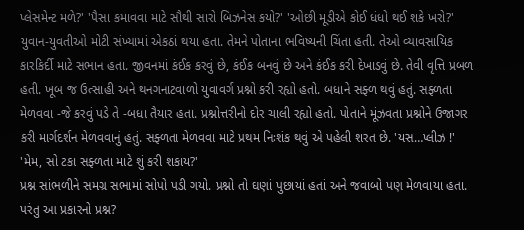પ્લેસમેન્ટ મળે?' 'પૈસા કમાવવા માટે સૌથી સારો બિઝનેસ કયો?' 'ઓછી મૂડીએ કોઈ ધંધો થઈ શકે ખરો?' યુવાન-યુવતીઓ મોટી સંખ્યામાં એકઠાં થયા હતા. તેમને પોતાના ભવિષ્યની ચિંતા હતી. તેઓ વ્યાવસાયિક કારકિર્દી માટે સભાન હતા. જીવનમાં કંઈક કરવું છે, કંઈક બનવું છે અને કંઈક કરી દેખાડવું છે. તેવી વૃત્તિ પ્રબળ હતી. ખૂબ જ ઉત્સાહી અને થનગનાટવાળો યુવાવર્ગ પ્રશ્નો કરી રહ્યો હતો. બધાને સફ્ળ થવું હતું. સફ્ળતા મેળવવા -જે કરવું પડે તે -બધા તૈયાર હતા. પ્રશ્નોત્તરીનો દોર ચાલી રહ્યો હતો. પોતાને મૂંઝવતા પ્રશ્નોને ઉજાગર કરી માર્ગદર્શન મેળવવાનું હતું. સફ્ળતા મેળવવા માટે પ્રથમ નિઃશંક થવું એ પહેલી શરત છે. 'યસ…પ્લીઝ !' 'મેમ, સો ટકા સફ્ળતા માટે શું કરી શકાય?'
પ્રશ્ન સાંભળીને સમગ્ર સભામાં સોપો પડી ગયો. પ્રશ્નો તો ઘણાં પુછાયાં હતાં અને જવાબો પણ મેળવાયા હતા. પરંતુ આ પ્રકારનો પ્રશ્ન?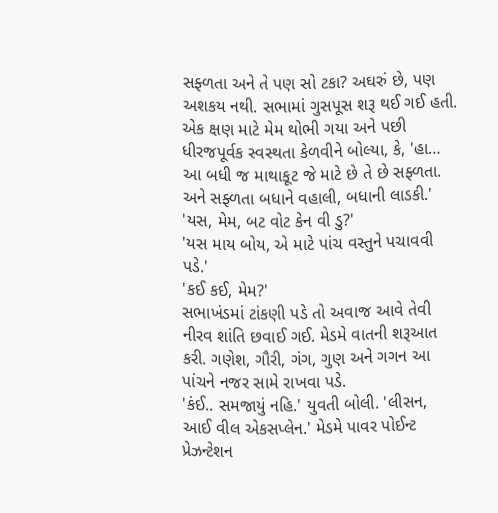સફ્ળતા અને તે પણ સો ટકા? અઘરું છે, પણ અશકય નથી. સભામાં ગુસપૂસ શરૂ થઈ ગઈ હતી. એક ક્ષણ માટે મેમ થોભી ગયા અને પછી ધીરજપૂર્વક સ્વસ્થતા કેળવીને બોલ્યા, કે, 'હા… આ બધી જ માથાકૂટ જે માટે છે તે છે સફ્ળતા. અને સફ્ળતા બધાને વહાલી, બધાની લાડકી.' 'યસ, મેમ, બટ વોટ કેન વી ડુ?'
'યસ માય બોય, એ માટે પાંચ વસ્તુને પચાવવી પડે.'
'કઈ કઈ, મેમ?'
સભાખંડમાં ટાંકણી પડે તો અવાજ આવે તેવી નીરવ શાંતિ છવાઈ ગઈ. મેડમે વાતની શરૂઆત કરી. ગણેશ, ગૌરી, ગંગ, ગુણ અને ગગન આ પાંચને નજર સામે રાખવા પડે.
'કંઈ.. સમજાયું નહિ.' યુવતી બોલી. 'લીસન, આઈ વીલ એકસપ્લેન.' મેડમે પાવર પોઈન્ટ પ્રેઝન્ટેશન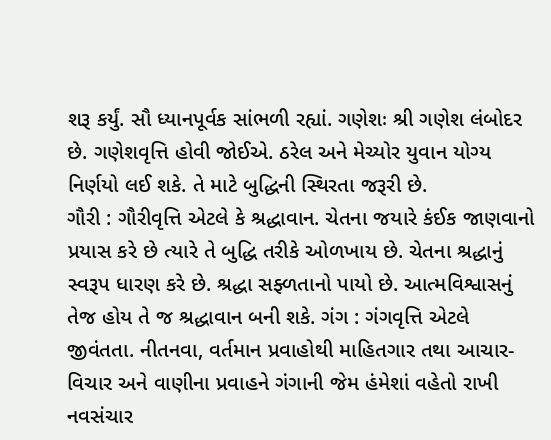શરૂ કર્યું. સૌ ધ્યાનપૂર્વક સાંભળી રહ્યાં. ગણેશઃ શ્રી ગણેશ લંબોદર છે. ગણેશવૃત્તિ હોવી જોઈએ. ઠરેલ અને મેચ્યોર યુવાન યોગ્ય નિર્ણયો લઈ શકે. તે માટે બુદ્ધિની સ્થિરતા જરૂરી છે.
ગૌરી : ગૌરીવૃત્તિ એટલે કે શ્રદ્ધાવાન. ચેતના જયારે કંઈક જાણવાનો પ્રયાસ કરે છે ત્યારે તે બુદ્ધિ તરીકે ઓળખાય છે. ચેતના શ્રદ્ધાનું સ્વરૂપ ધારણ કરે છે. શ્રદ્ધા સફ્ળતાનો પાયો છે. આત્મવિશ્વાસનું તેજ હોય તે જ શ્રદ્ધાવાન બની શકે. ગંગ : ગંગવૃત્તિ એટલે જીવંતતા. નીતનવા, વર્તમાન પ્રવાહોથી માહિતગાર તથા આચાર-વિચાર અને વાણીના પ્રવાહને ગંગાની જેમ હંમેશાં વહેતો રાખી નવસંચાર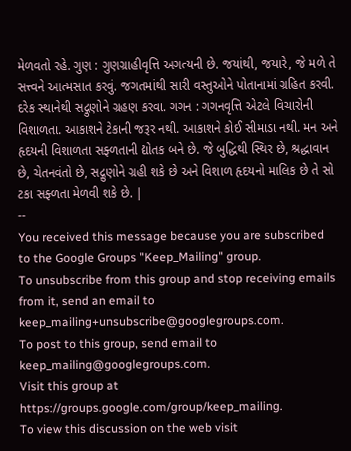મેળવતો રહે. ગુણ : ગુણગ્રાહીવૃત્તિ અગત્યની છે. જયાંથી, જયારે, જે મળે તે સત્ત્વને આત્મસાત કરવું. જગતમાંથી સારી વસ્તુઓને પોતાનામાં ગ્રહિત કરવી. દરેક સ્થાનેથી સદ્ગુણોને ગ્રહણ કરવા. ગગન : ગગનવૃત્તિ એટલે વિચારોની વિશાળતા. આકાશને ટેકાની જરૂર નથી. આકાશને કોઈ સીમાડા નથી. મન અને હૃદયની વિશાળતા સફ્ળતાની દ્યોતક બને છે. જે બુદ્ધિથી સ્થિર છે, શ્રદ્ધાવાન છે, ચેતનવંતો છે, સદ્ગુણોને ગ્રહી શકે છે અને વિશાળ હૃદયનો માલિક છે તે સો ટકા સફ્ળતા મેળવી શકે છે. |
--
You received this message because you are subscribed to the Google Groups "Keep_Mailing" group.
To unsubscribe from this group and stop receiving emails from it, send an email to
keep_mailing+unsubscribe@googlegroups.com.
To post to this group, send email to
keep_mailing@googlegroups.com.
Visit this group at
https://groups.google.com/group/keep_mailing.
To view this discussion on the web visit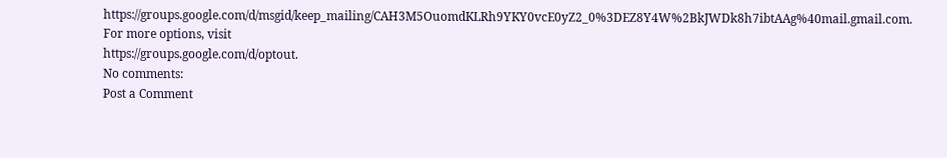https://groups.google.com/d/msgid/keep_mailing/CAH3M5OuomdKLRh9YKY0vcE0yZ2_0%3DEZ8Y4W%2BkJWDk8h7ibtAAg%40mail.gmail.com.
For more options, visit
https://groups.google.com/d/optout.
No comments:
Post a Comment